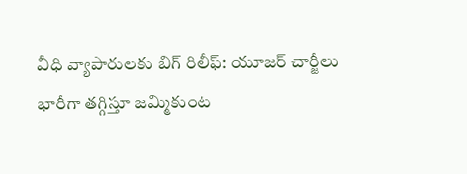వీధి వ్యాపారులకు బిగ్ రిలీఫ్: యూజర్ చార్జీలు భారీగా తగ్గిస్తూ జమ్మికుంట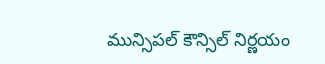మున్సిపల్ కౌన్సిల్ నిర్ణయం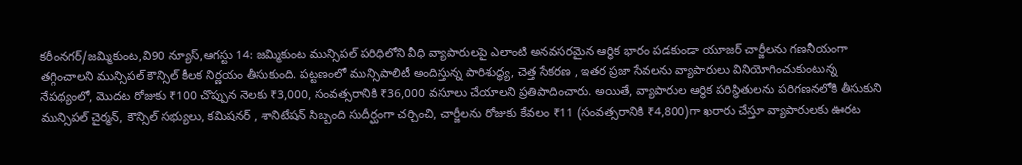కరీంనగర్/జమ్మికుంట,వి90 న్యూస్,ఆగస్టు 14: జమ్మికుంట మున్సిపల్ పరిధిలోని వీధి వ్యాపారులపై ఎలాంటి అనవసరమైన ఆర్థిక భారం పడకుండా యూజర్ చార్జీలను గణనీయంగా తగ్గించాలని మున్సిపల్ కౌన్సిల్ కీలక నిర్ణయం తీసుకుంది. పట్టణంలో మున్సిపాలిటీ అందిస్తున్న పారిశుద్ధ్య, చెత్త సేకరణ , ఇతర ప్రజా సేవలను వ్యాపారులు వినియోగించుకుంటున్న నేపథ్యంలో, మొదట రోజుకు ₹100 చొప్పున నెలకు ₹3,000, సంవత్సరానికి ₹36,000 వసూలు చేయాలని ప్రతిపాదించారు. అయితే, వ్యాపారుల ఆర్థిక పరిస్థితులను పరిగణనలోకి తీసుకుని మున్సిపల్ చైర్మన్, కౌన్సిల్ సభ్యులు, కమిషనర్ , శానిటేషన్ సిబ్బంది సుదీర్ఘంగా చర్చించి, చార్జీలను రోజుకు కేవలం ₹11 (సంవత్సరానికి ₹4,800)గా ఖరారు చేస్తూ వ్యాపారులకు ఊరట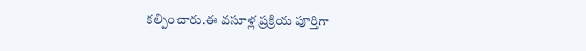కల్పించారు.ఈ వసూళ్ల ప్రక్రియ పూర్తిగా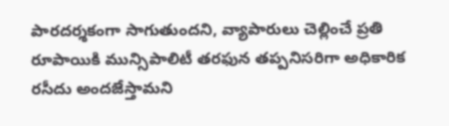పారదర్శకంగా సాగుతుందని, వ్యాపారులు చెల్లించే ప్రతి రూపాయికి మున్సిపాలిటీ తరఫున తప్పనిసరిగా అధికారిక రసీదు అందజేస్తామని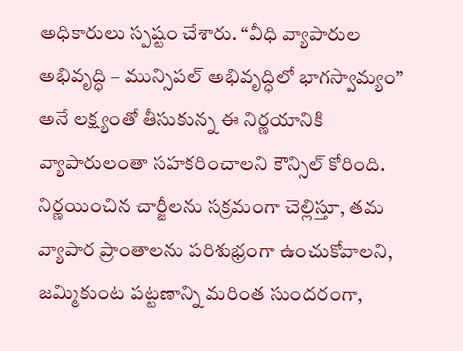అధికారులు స్పష్టం చేశారు. “వీధి వ్యాపారుల అభివృద్ధి – మున్సిపల్ అభివృద్ధిలో భాగస్వామ్యం” అనే లక్ష్యంతో తీసుకున్న ఈ నిర్ణయానికి వ్యాపారులంతా సహకరించాలని కౌన్సిల్ కోరింది. నిర్ణయించిన చార్జీలను సక్రమంగా చెల్లిస్తూ, తమ వ్యాపార ప్రాంతాలను పరిశుభ్రంగా ఉంచుకోవాలని, జమ్మికుంట పట్టణాన్ని మరింత సుందరంగా,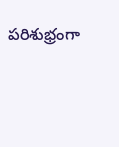పరిశుభ్రంగా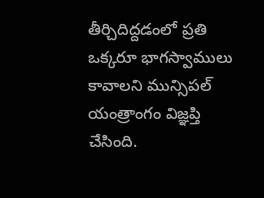తీర్చిదిద్దడంలో ప్రతి ఒక్కరూ భాగస్వాములు కావాలని మున్సిపల్ యంత్రాంగం విజ్ఞప్తి చేసింది.